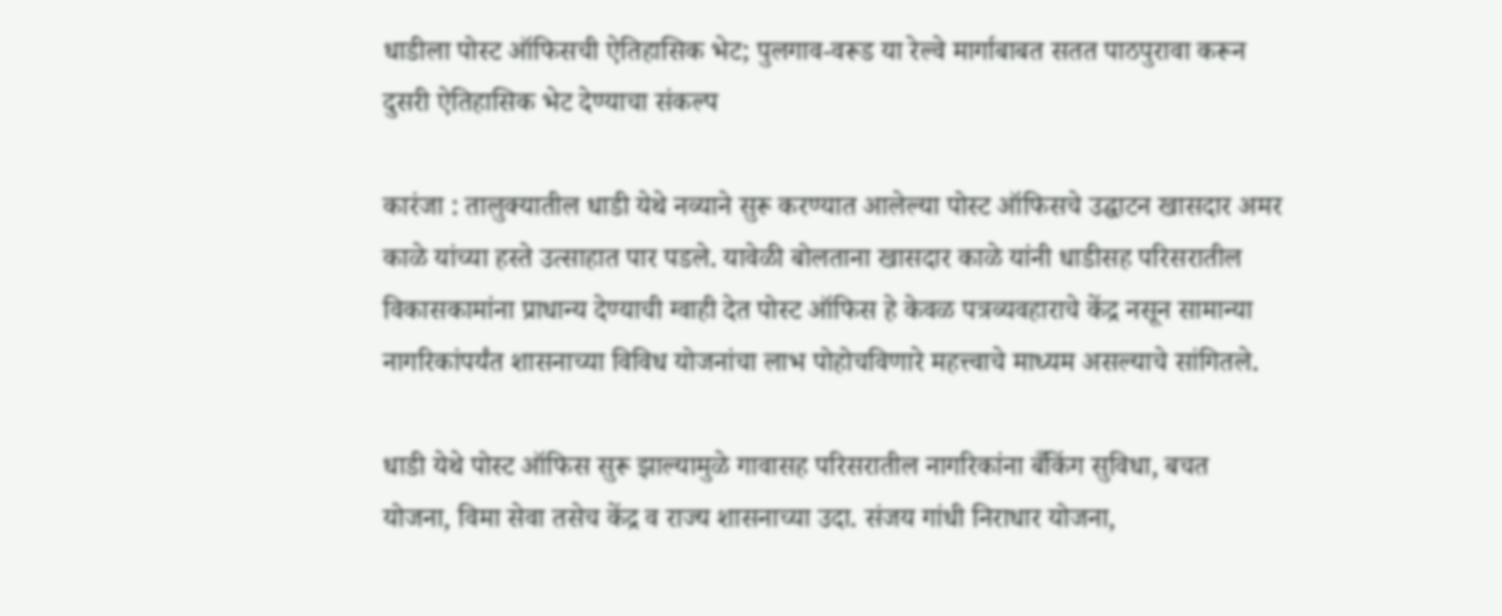धाडीला पोस्ट ऑफिसची ऐतिहासिक भेट; पुलगाव-वरूड या रेल्वे मार्गाबाबत सतत पाठपुरावा करून दुसरी ऐतिहासिक भेट देण्याचा संकल्प

कारंजा : तालुक्यातील धाडी येथे नव्याने सुरू करण्यात आलेल्या पोस्ट ऑफिसचे उद्घाटन खासदार अमर काळे यांच्या हस्ते उत्साहात पार पडले. यावेळी बोलताना खासदार काळे यांनी धाडीसह परिसरातील विकासकामांना प्राधान्य देण्याची ग्वाही देत पोस्ट ऑफिस हे केवळ पत्रव्यवहाराचे केंद्र नसून सामान्या नागरिकांपर्यंत शासनाच्या विविध योजनांचा लाभ पोहोचविणारे महत्त्वाचे माध्यम असल्याचे सांगितले.

धाडी येथे पोस्ट ऑफिस सुरू झाल्यामुळे गावासह परिसरातील नागरिकांना बँकिंग सुविधा, बचत योजना, विमा सेवा तसेच केंद्र व राज्य शासनाच्या उदा. संजय गांधी निराधार योजना,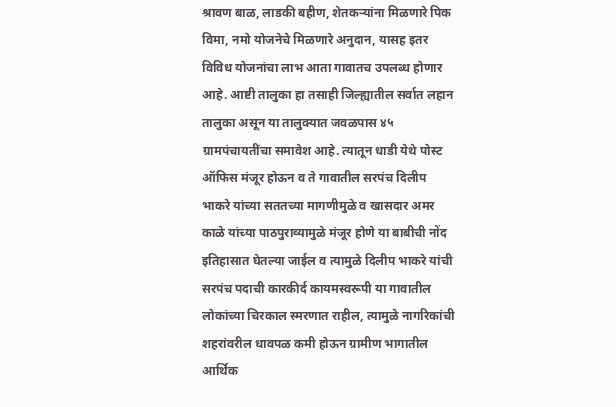श्रावण बाळ, लाडकी बहीण, शेतकऱ्यांना मिळणारे पिक विमा, नमो योजनेचे मिळणारे अनुदान, यासह इतर विविध योजनांचा लाभ आता गावातच उपलब्ध होणार आहे. आष्टी तालुका हा तसाही जिल्ह्यातील सर्वात लहान तालुका असून या तालुक्यात जवळपास ४५ ग्रामपंचायतींचा समावेश आहे. त्यातून धाडी येथे पोस्ट ऑफिस मंजूर होऊन व ते गावातील सरपंच दिलीप भाकरे यांच्या सततच्या मागणीमुळे व खासदार अमर काळे यांच्या पाठपुराव्यामुळे मंजूर होणे या बाबीची नोंद इतिहासात घेतल्या जाईल व त्यामुळे दिलीप भाकरे यांची सरपंच पदाची कारकीर्द कायमस्वरूपी या गावातील लोकांच्या चिरकाल स्मरणात राहील, त्यामुळे नागरिकांची शहरांवरील धावपळ कमी होऊन ग्रामीण भागातील आर्थिक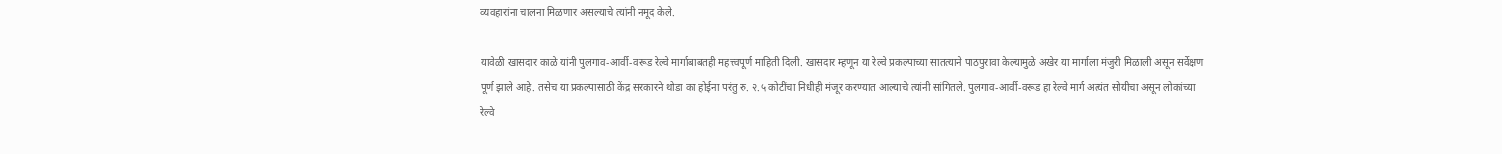व्यवहारांना चालना मिळणार असल्याचे त्यांनी नमूद केले.

यावेळी खासदार काळे यांनी पुलगाव-आर्वी-वरूड रेल्वे मार्गाबाबतही महत्त्वपूर्ण माहिती दिली. खासदार म्हणून या रेल्वे प्रकल्पाच्या सातत्याने पाठपुरावा केल्यामुळे अखेर या मार्गाला मंजुरी मिळाली असून सर्वेक्षण पूर्ण झाले आहे. तसेच या प्रकल्पासाठी केंद्र सरकारने थोडा का होईना परंतु रु. २.५ कोटींचा निधीही मंजूर करण्यात आल्याचे त्यांनी सांगितले. पुलगाव-आर्वी-वरूड हा रेल्वे मार्ग अत्यंत सोयीचा असून लोकांच्या रेल्वे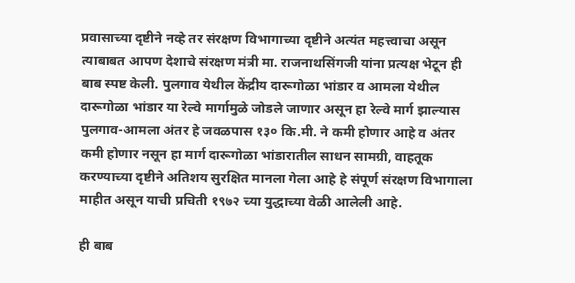प्रवासाच्या दृष्टीने नव्हे तर संरक्षण विभागाच्या दृष्टीने अत्यंत महत्त्वाचा असून त्याबाबत आपण देशाचे संरक्षण मंत्री मा. राजनाथसिंगजी यांना प्रत्यक्ष भेटून ही बाब स्पष्ट केली. पुलगाव येथील केंद्रीय दारूगोळा भांडार व आमला येथील दारूगोळा भांडार या रेल्वे मार्गामुळे जोडले जाणार असून हा रेल्वे मार्ग झाल्यास पुलगाव-आमला अंतर हे जवळपास १३० कि.मी. ने कमी होणार आहे व अंतर कमी होणार नसून हा मार्ग दारूगोळा भांडारातील साधन सामग्री, वाहतूक करण्याच्या दृष्टीने अतिशय सुरक्षित मानला गेला आहे हे संपूर्ण संरक्षण विभागाला माहीत असून याची प्रचिती १९७२ च्या युद्धाच्या वेळी आलेली आहे.

ही बाब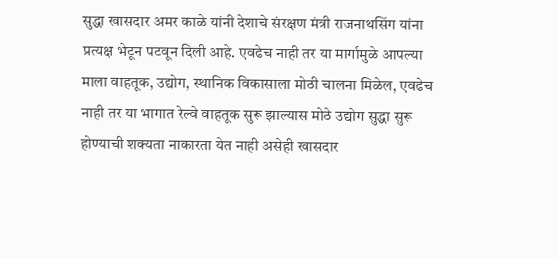सुद्धा खासदार अमर काळे यांनी देशाचे संरक्षण मंत्री राजनाथसिंग यांना प्रत्यक्ष भेटून पटवून दिली आहे. एवढेच नाही तर या मार्गामुळे आपल्या माला वाहतूक, उद्योग, स्थानिक विकासाला मोठी चालना मिळेल, एवढेच नाही तर या भागात रेल्वे वाहतूक सुरू झाल्यास मोठे उद्योग सुद्धा सुरू होण्याची शक्यता नाकारता येत नाही असेही खासदार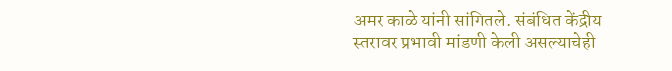अमर काळे यांनी सांगितले. संबंधित केंद्रीय स्तरावर प्रभावी मांडणी केली असल्याचेही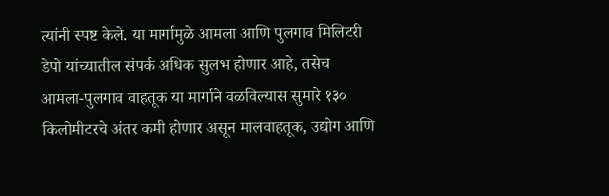त्यांनी स्पष्ट केले. या मार्गामुळे आमला आणि पुलगाव मिलिटरी डेपो यांच्यातील संपर्क अधिक सुलभ होणार आहे, तसेच आमला-पुलगाव वाहतूक या मार्गाने वळविल्यास सुमारे १३० किलोमीटरचे अंतर कमी होणार असून मालवाहतूक, उद्योग आणि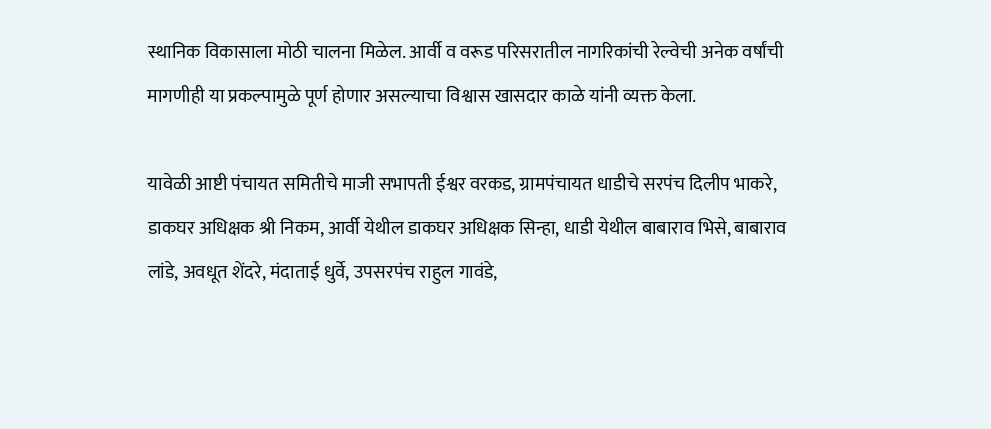स्थानिक विकासाला मोठी चालना मिळेल. आर्वी व वरूड परिसरातील नागरिकांची रेल्वेची अनेक वर्षांची मागणीही या प्रकल्पामुळे पूर्ण होणार असल्याचा विश्वास खासदार काळे यांनी व्यक्त केला.

यावेळी आष्टी पंचायत समितीचे माजी सभापती ईश्वर वरकड, ग्रामपंचायत धाडीचे सरपंच दिलीप भाकरे, डाकघर अधिक्षक श्री निकम, आर्वी येथील डाकघर अधिक्षक सिन्हा, धाडी येथील बाबाराव भिसे, बाबाराव लांडे, अवधूत शेंदरे, मंदाताई धुर्वे, उपसरपंच राहुल गावंडे,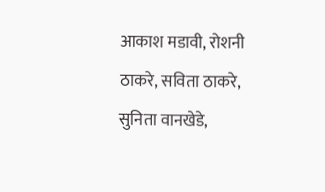आकाश मडावी, रोशनी ठाकरे, सविता ठाकरे, सुनिता वानखेडे,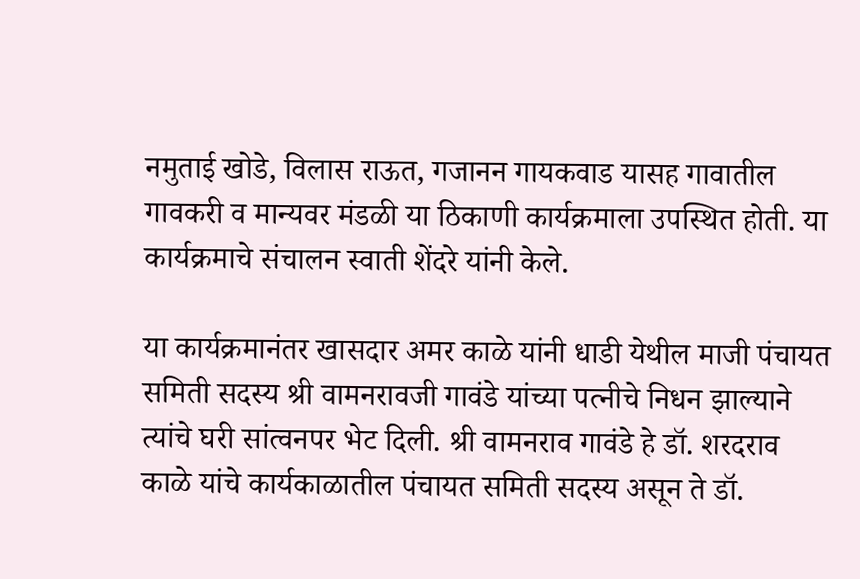नमुताई खोडे, विलास राऊत, गजानन गायकवाड यासह गावातील गावकरी व मान्यवर मंडळी या ठिकाणी कार्यक्रमाला उपस्थित होती. या कार्यक्रमाचे संचालन स्वाती शेंदरे यांनी केले.

या कार्यक्रमानंतर खासदार अमर काळे यांनी धाडी येथील माजी पंचायत समिती सदस्य श्री वामनरावजी गावंडे यांच्या पत्नीचे निधन झाल्याने त्यांचे घरी सांत्वनपर भेट दिली. श्री वामनराव गावंडे हे डॉ. शरदराव काळे यांचे कार्यकाळातील पंचायत समिती सदस्य असून ते डॉ.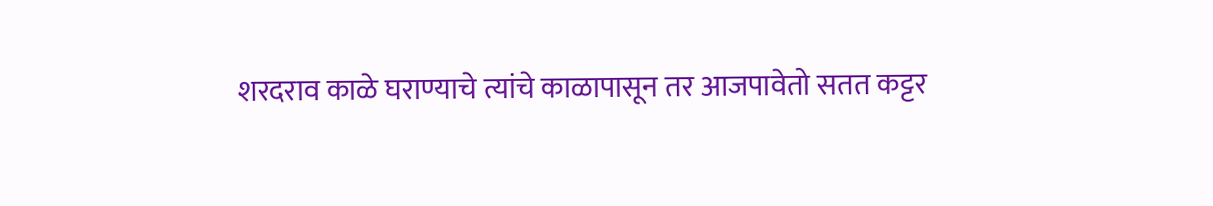शरदराव काळे घराण्याचे त्यांचे काळापासून तर आजपावेतो सतत कट्टर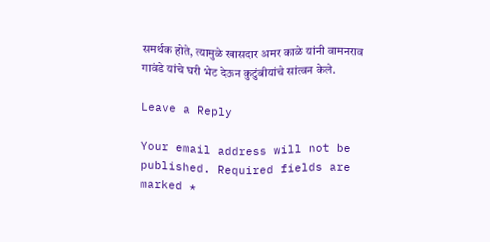समर्थक होते, त्यामुळे खासदार अमर काळे यांनी वामनराव गावंडे यांचे घरी भेट देऊन कुटुंबीयांचे सांत्वन केले.

Leave a Reply

Your email address will not be published. Required fields are marked *